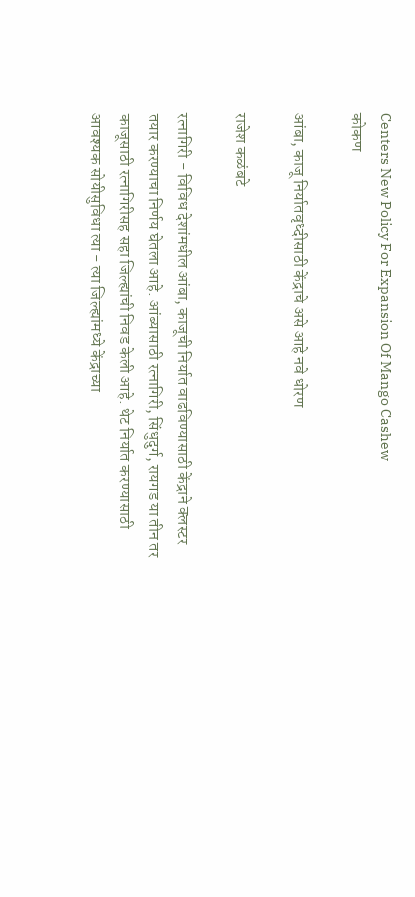Centers New Policy For Expansion Of Mango Cashew
कोकण

आंबा, काजू निर्यातवृध्दीसाठी केंद्राचे असे आहे नवे धोरण

राजेश कळंबटे

रत्नागिरी - विविध देशांमधील आंबा, काजूची निर्यात वाढविण्यासाठी केंद्राने क्‍लस्टर तयार करण्याचा निर्णय घेतला आहे. आंब्यासाठी रत्नागिरी, सिंधुदुर्ग, रायगड या तीन तर काजूसाठी रत्नागिरीसह सहा जिल्ह्यांची निवड केली आहे. थेट निर्यात करण्यासाठी आवश्‍यक सोयीसुविधा त्या - त्या जिल्ह्यांमध्ये केंद्राच्या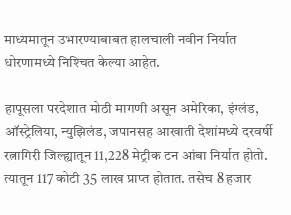माध्यमातून उभारण्याबाबत हालचाली नवीन निर्यात धोरणामध्ये निश्‍चित केल्या आहेत.

हापूसला परदेशात मोठी मागणी असून अमेरिका, इंग्लंड, ऑस्ट्रेलिया, न्युझिलंड, जपानसह आखाती देशांमध्ये दरवर्षी रत्नागिरी जिल्ह्यातून 11,228 मेट्रीक टन आंबा निर्यात होतो. त्यातून 117 कोटी 35 लाख प्राप्त होतात. तसेच 8 हजार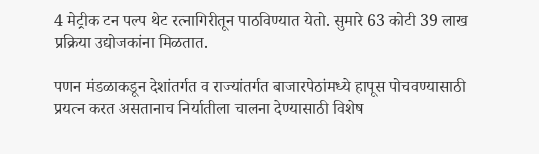4 मेट्रीक टन पल्प थेट रत्नागिरीतून पाठविण्यात येतो. सुमारे 63 कोटी 39 लाख प्रक्रिया उद्योजकांना मिळतात.

पणन मंडळाकडून देशांतर्गत व राज्यांतर्गत बाजारपेठांमध्ये हापूस पोचवण्यासाठी प्रयत्न करत असतानाच निर्यातीला चालना देण्यासाठी विशेष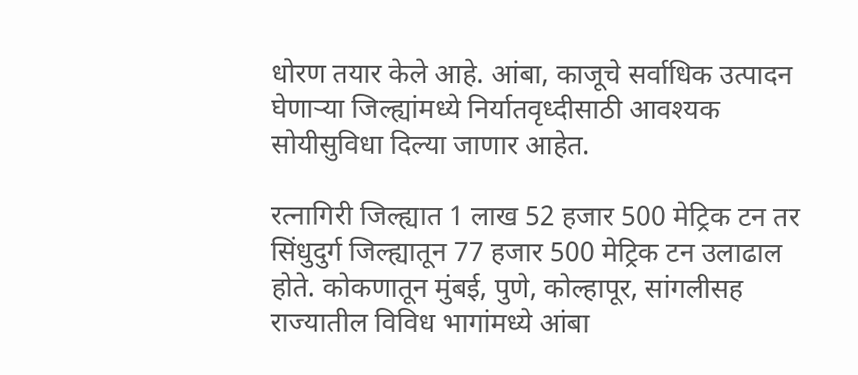धोरण तयार केले आहे. आंबा, काजूचे सर्वाधिक उत्पादन घेणाऱ्या जिल्ह्यांमध्ये निर्यातवृध्दीसाठी आवश्‍यक सोयीसुविधा दिल्या जाणार आहेत.

रत्नागिरी जिल्ह्यात 1 लाख 52 हजार 500 मेट्रिक टन तर सिंधुदुर्ग जिल्ह्यातून 77 हजार 500 मेट्रिक टन उलाढाल होते. कोकणातून मुंबई, पुणे, कोल्हापूर, सांगलीसह राज्यातील विविध भागांमध्ये आंबा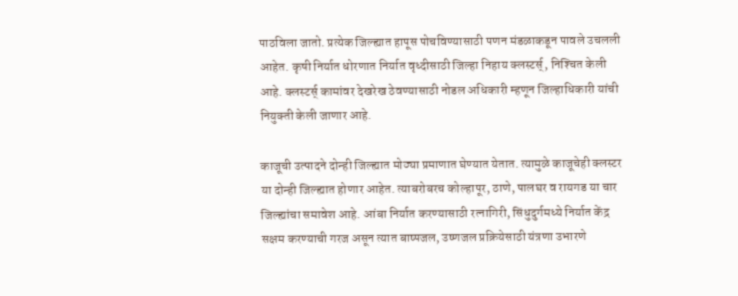पाठविला जातो. प्रत्येक जिल्ह्यात हापूस पोचविण्यासाठी पणन मंडळाकडून पावले उचलली आहेत. कृषी निर्यात धोरणात निर्यात वृध्दीसाठी जिल्हा निहाय क्‍लस्टर्स्‌, निश्‍चित केली आहे. क्‍लस्टर्स्‌ कामांवर देखरेख ठेवण्यासाठी नोडल अधिकारी म्हणून जिल्हाधिकारी यांची नियुक्‍ती केली जाणार आहे.

काजूची उत्पादने दोन्ही जिल्ह्यात मोठ्या प्रमाणात घेण्यात येतात. त्यामुळे काजूचेही क्‍लस्टर या दोन्ही जिल्ह्यात होणार आहेत. त्याबरोबरच कोल्हापूर, ठाणे, पालघर व रायगड या चार जिल्ह्यांचा समावेश आहे. आंबा निर्यात करण्यासाठी रत्नागिरी, सिंधुदुर्गमध्ये निर्यात केंद्र सक्षम करण्याची गरज असून त्यात बाष्पजल, उष्णजल प्रक्रियेसाठी यंत्रणा उभारणे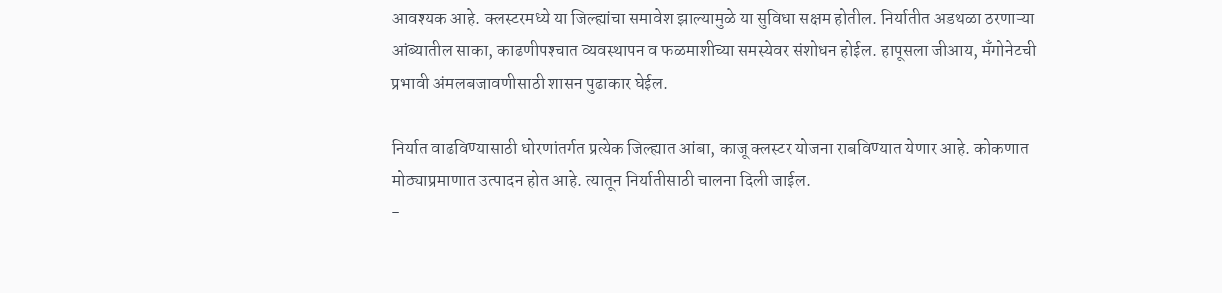आवश्‍यक आहे. क्‍लस्टरमध्ये या जिल्ह्यांचा समावेश झाल्यामुळे या सुविधा सक्षम होतील. निर्यातीत अडथळा ठरणाऱ्या आंब्यातील साका, काढणीपश्‍चात व्यवस्थापन व फळमाशीच्या समस्येवर संशोधन होईल. हापूसला जीआय, मॅंगोनेटची प्रभावी अंमलबजावणीसाठी शासन पुढाकार घेईल.

निर्यात वाढविण्यासाठी धोरणांतर्गत प्रत्येक जिल्ह्यात आंबा, काजू क्‍लस्टर योजना राबविण्यात येणार आहे. कोकणात मोठ्याप्रमाणात उत्पादन होत आहे. त्यातून निर्यातीसाठी चालना दिली जाईल.
-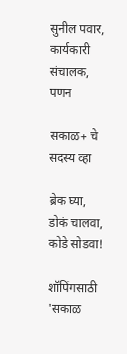सुनील पवार, कार्यकारी संचालक, पणन

सकाळ+ चे सदस्य व्हा

ब्रेक घ्या, डोकं चालवा, कोडे सोडवा!

शॉपिंगसाठी 'सकाळ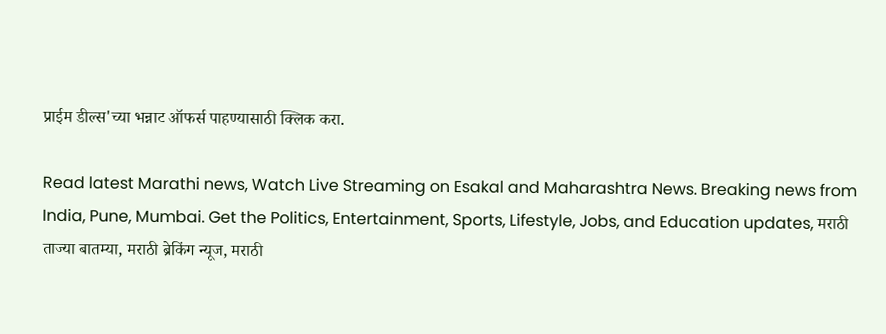प्राईम डील्स'च्या भन्नाट ऑफर्स पाहण्यासाठी क्लिक करा.

Read latest Marathi news, Watch Live Streaming on Esakal and Maharashtra News. Breaking news from India, Pune, Mumbai. Get the Politics, Entertainment, Sports, Lifestyle, Jobs, and Education updates, मराठी ताज्या बातम्या, मराठी ब्रेकिंग न्यूज, मराठी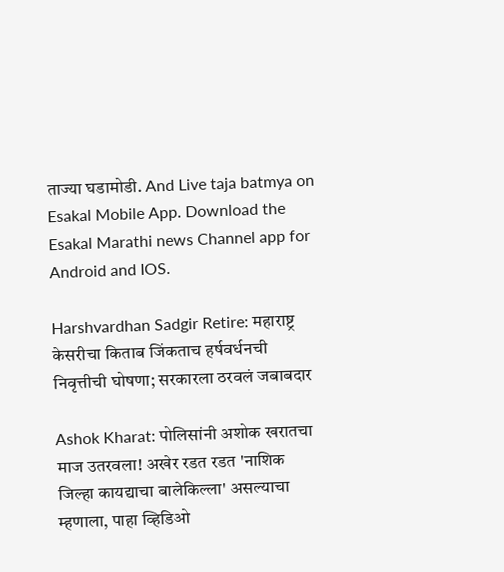ताज्या घडामोडी. And Live taja batmya on Esakal Mobile App. Download the Esakal Marathi news Channel app for Android and IOS.

Harshvardhan Sadgir Retire: महाराष्ट्र केसरीचा किताब जिंकताच हर्षवर्धनची निवृत्तीची घोषणा; सरकारला ठरवलं जबाबदार

Ashok Kharat: पोलिसांनी अशोक खरातचा माज उतरवला! अखेर रडत रडत 'नाशिक जिल्हा कायद्याचा बालेकिल्ला' असल्याचा म्हणाला, पाहा व्हिडिओ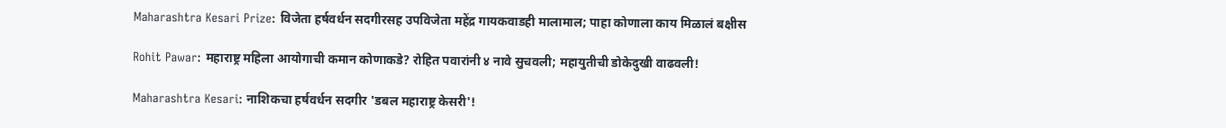Maharashtra Kesari Prize: विजेता हर्षवर्धन सदगीरसह उपविजेता महेंद्र गायकवाडही मालामाल; पाहा कोणाला काय मिळालं बक्षीस

Rohit Pawar: महाराष्ट्र महिला आयोगाची कमान कोणाकडे? रोहित पवारांनी ४ नावे सुचवली; महायुतीची डोकेदुखी वाढवली!

Maharashtra Kesari: नाशिकचा हर्षवर्धन सदगीर 'डबल महाराष्ट्र केसरी'!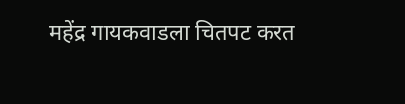महेंद्र गायकवाडला चितपट करत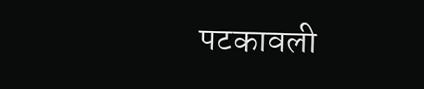पटकावली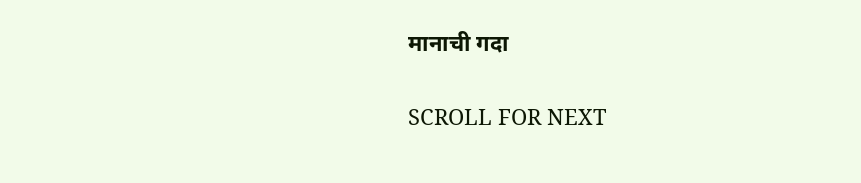मानाची गदा

SCROLL FOR NEXT